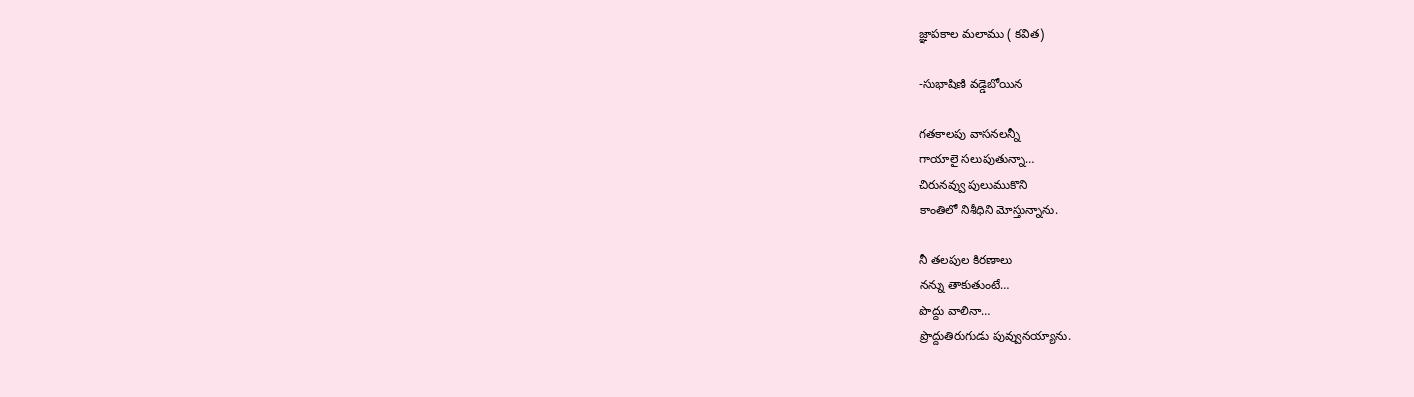జ్ఞాపకాల మలాము ( కవిత)

-సుభాషిణి వడ్డెబోయిన

గతకాలపు వాసనలన్నీ
గాయాలై సలుపుతున్నా…
చిరునవ్వు పులుముకొని
కాంతిలో నిశీధిని మోస్తున్నాను.

నీ తలపుల కిరణాలు
నన్ను తాకుతుంటే…
పొద్దు వాలినా…
ప్రొద్దుతిరుగుడు పువ్వునయ్యాను.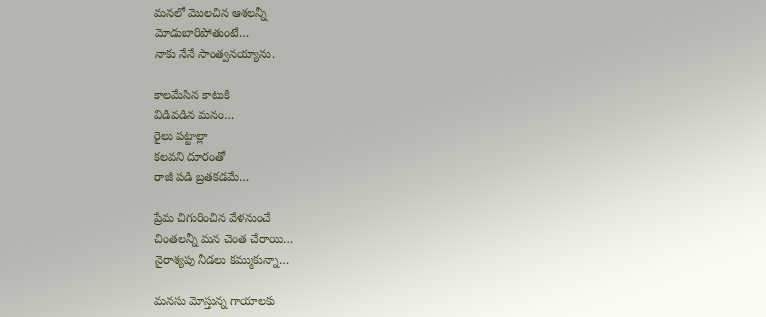మనలో మొలచిన ఆశలన్నీ
మోడుబారిపోతుంటే…
నాకు నేనే సాంత్వనయ్యాను.

కాలమేసిన కాటుకి
విడివడిన మనం…
రైలు పట్టాల్లా
కలవని దూరంతో
రాజీ పడి బ్రతకడమే…

ప్రేమ చిగురించిన వేళనుంచే
చింతలన్నీ మన చెంత చేరాయి…
నైరాశ్యపు నీడలు కమ్ముకున్నా…

మనసు మోస్తున్న గాయాలకు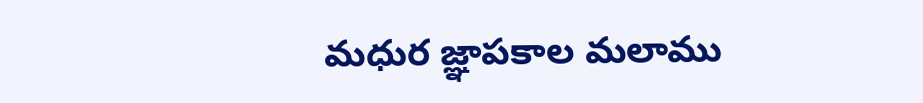మధుర జ్ఞాపకాల మలాము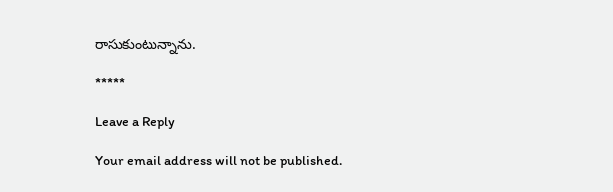రాసుకుంటున్నాను.

*****

Leave a Reply

Your email address will not be published.